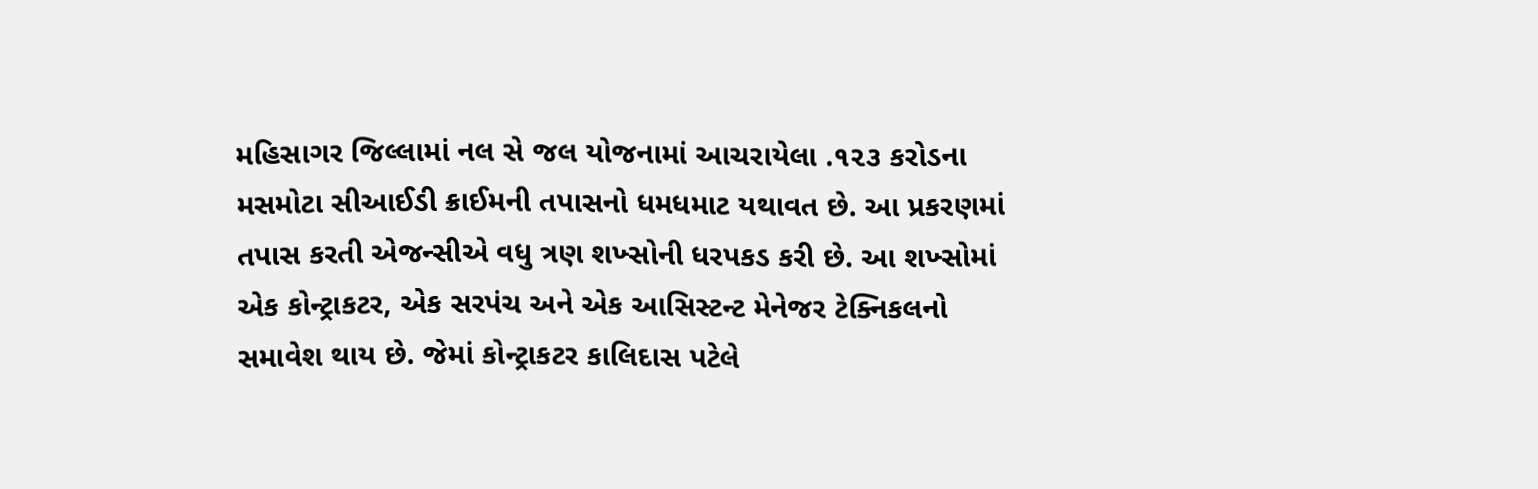મહિસાગર જિલ્લામાં નલ સે જલ યોજનામાં આચરાયેલા .૧૨૩ કરોડના મસમોટા સીઆઈડી ક્રાઈમની તપાસનો ધમધમાટ યથાવત છે. આ પ્રકરણમાં તપાસ કરતી એજન્સીએ વધુ ત્રણ શખ્સોની ધરપકડ કરી છે. આ શખ્સોમાં એક કોન્ટ્રાકટર, એક સરપંચ અને એક આસિસ્ટન્ટ મેનેજર ટેક્નિકલનો સમાવેશ થાય છે. જેમાં કોન્ટ્રાકટર કાલિદાસ પટેલે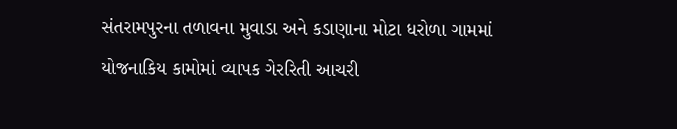સંતરામપુરના તળાવના મુવાડા અને કડાણાના મોટા ધરોળા ગામમાં યોજનાકિય કામોમાં વ્યાપક ગેરરિતી આચરી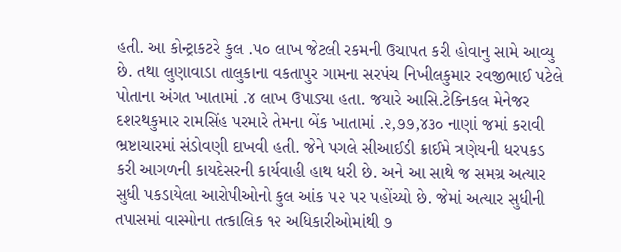હતી. આ કોન્ટ્રાકટરે કુલ .૫૦ લાખ જેટલી રકમની ઉચાપત કરી હોવાનુ સામે આવ્યુ છે. તથા લુણાવાડા તાલુકાના વકતાપુર ગામના સરપંચ નિખીલકુમાર રવજીભાઈ પટેલે પોતાના અંગત ખાતામાં .૪ લાખ ઉપાડ્યા હતા. જયારે આસિ.ટેક્નિકલ મેનેજર દશરથકુમાર રામસિંહ પરમારે તેમના બેંક ખાતામાં .૨,૭૭,૪૩૦ નાણાં જમાં કરાવી ભ્રષ્ટાચારમાં સંડોવણી દાખવી હતી. જેને પગલે સીઆઈડી ક્રાઈમે ત્રણેયની ધરપકડ કરી આગળની કાયદેસરની કાર્યવાહી હાથ ધરી છે. અને આ સાથે જ સમગ્ર અત્યાર સુધી પકડાયેલા આરોપીઓનો કુલ આંક ૫૨ પર પહોંચ્યો છે. જેમાં અત્યાર સુધીની તપાસમાં વાસ્મોના તત્કાલિક ૧૨ અધિકારીઓમાંથી ૭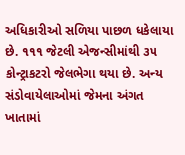અધિકારીઓ સળિયા પાછળ ધકેલાયા છે. ૧૧૧ જેટલી એજન્સીમાંથી ૩૫ કોન્ટ્રાકટરો જેલભેગા થયા છે. અન્ય સંડોવાયેલાઓમાં જેમના અંગત ખાતામાં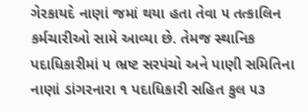ગેરકાયદે નાણાં જમાં થયા હતા તેવા ૫ તત્કાલિન કર્મચારીઓ સામે આવ્યા છે. તેમજ સ્થાનિક પદાધિકારીમાં ૫ ભ્રષ્ટ સરપંચો અને પાણી સમિતિના નાણાં ડાંગરનારા ૧ પદાધિકારી સહિત કુલ ૫૩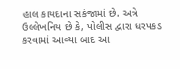હાલ કાયદાના સકંજામાં છે. અત્રે ઉલ્લેખનિય છે કે, પોલીસ દ્વારા ધરપકડ કરવામાં આવ્યા બાદ આ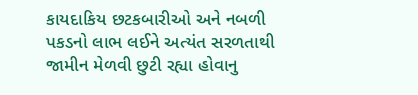કાયદાકિય છટકબારીઓ અને નબળી પકડનો લાભ લઈને અત્યંત સરળતાથી જામીન મેળવી છુટી રહ્યા હોવાનુ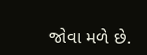જોવા મળે છે.